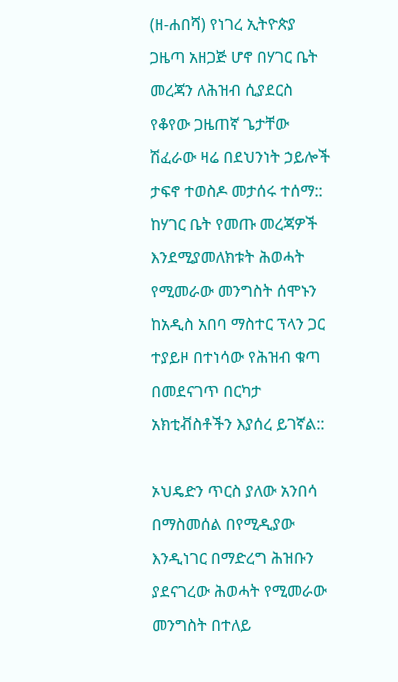(ዘ-ሐበሻ) የነገረ ኢትዮጵያ ጋዜጣ አዘጋጅ ሆኖ በሃገር ቤት መረጃን ለሕዝብ ሲያደርስ የቆየው ጋዜጠኛ ጌታቸው ሽፈራው ዛሬ በደህንነት ኃይሎች ታፍኖ ተወስዶ መታሰሩ ተሰማ:: ከሃገር ቤት የመጡ መረጃዎች እንደሚያመለክቱት ሕወሓት የሚመራው መንግስት ሰሞኑን ከአዲስ አበባ ማስተር ፕላን ጋር ተያይዞ በተነሳው የሕዝብ ቁጣ በመደናገጥ በርካታ አክቲቭስቶችን እያሰረ ይገኛል::

ኦህዴድን ጥርስ ያለው አንበሳ በማስመሰል በየሚዲያው እንዲነገር በማድረግ ሕዝቡን ያደናገረው ሕወሓት የሚመራው መንግስት በተለይ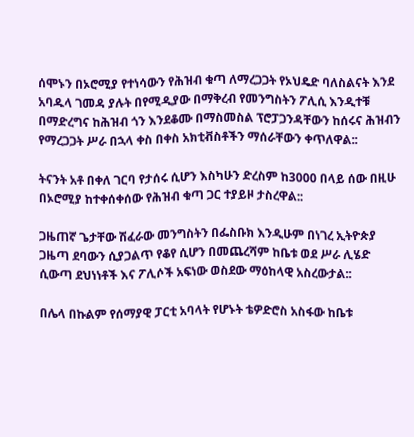ሰሞኑን በኦሮሚያ የተነሳውን የሕዝብ ቁጣ ለማረጋጋት የኦህዴድ ባለስልናት እንደ አባዱላ ገመዳ ያሉት በየሚዲያው በማቅረብ የመንግስትን ፖሊሲ እንዲተቹ በማድረግና ከሕዝብ ጎን እንደቆሙ በማስመስል ፕሮፓጋንዳቸውን ከሰሩና ሕዝብን የማረጋጋት ሥራ በኋላ ቀስ በቀስ አክቲቭስቶችን ማሰራቸውን ቀጥለዋል::

ትናንት አቶ በቀለ ገርባ የታሰሩ ሲሆን እስካሁን ድረስም ከ3000 በላይ ሰው በዚሁ በኦሮሚያ ከተቀሰቀሰው የሕዝብ ቁጣ ጋር ተያይዞ ታስረዋል::

ጋዜጠኛ ጌታቸው ሽፈራው መንግስትን በፌስቡክ እንዲሁም በነገረ ኢትዮጵያ ጋዜጣ ደባውን ሲያጋልጥ የቆየ ሲሆን በመጨረሻም ከቤቱ ወደ ሥራ ሊሄድ ሲውጣ ደህነነቶች እና ፖሊሶች አፍነው ወስደው ማዕከላዊ አስረውታል::

በሌላ በኩልም የሰማያዊ ፓርቲ አባላት የሆኑት ቴዎድሮስ አስፋው ከቤቱ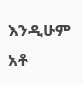እንዲሁም አቶ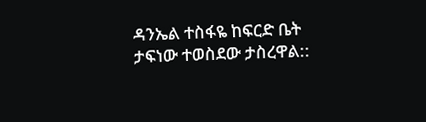ዳንኤል ተስፋዬ ከፍርድ ቤት ታፍነው ተወስደው ታስረዋል::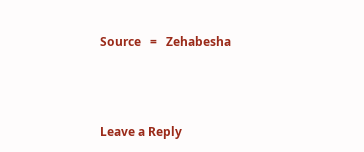Source   =   Zehabesha





Leave a Reply